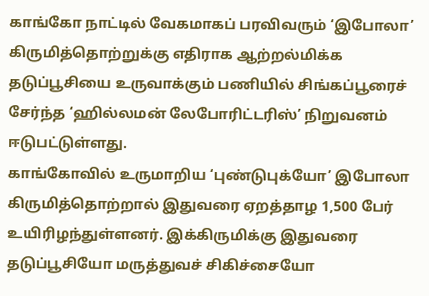காங்கோ நாட்டில் வேகமாகப் பரவிவரும் ‘இபோலா’ கிருமித்தொற்றுக்கு எதிராக ஆற்றல்மிக்க தடுப்பூசியை உருவாக்கும் பணியில் சிங்கப்பூரைச் சேர்ந்த ‘ஹில்லமன் லேபோரிட்டரிஸ்’ நிறுவனம் ஈடுபட்டுள்ளது.
காங்கோவில் உருமாறிய ‘புண்டுபுக்யோ’ இபோலா கிருமித்தொற்றால் இதுவரை ஏறத்தாழ 1,500 பேர் உயிரிழந்துள்ளனர். இக்கிருமிக்கு இதுவரை தடுப்பூசியோ மருத்துவச் சிகிச்சையோ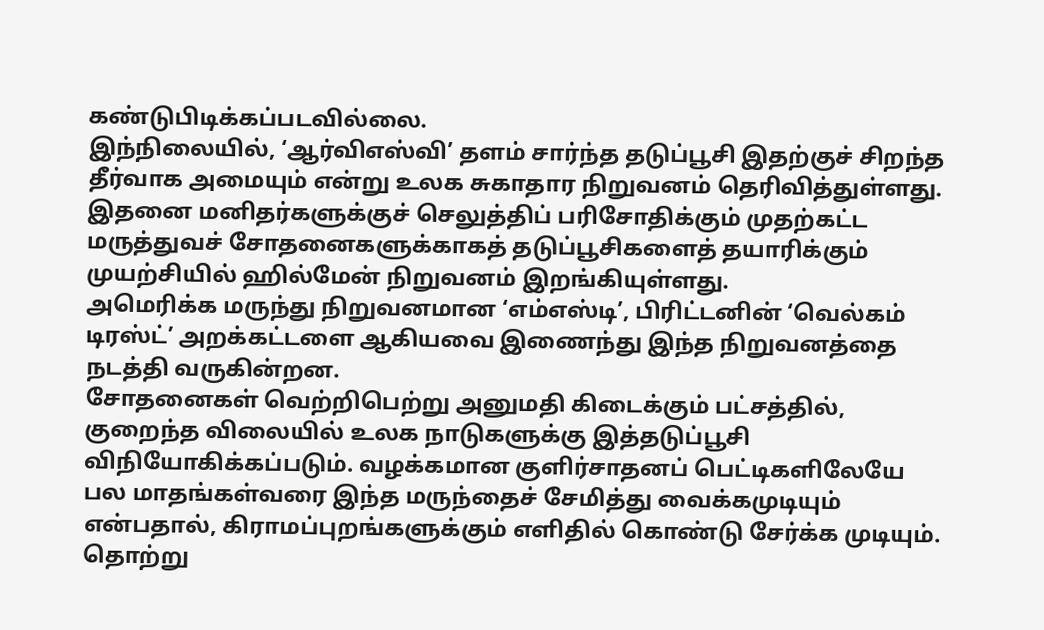கண்டுபிடிக்கப்படவில்லை.
இந்நிலையில், ‘ஆர்விஎஸ்வி’ தளம் சார்ந்த தடுப்பூசி இதற்குச் சிறந்த தீர்வாக அமையும் என்று உலக சுகாதார நிறுவனம் தெரிவித்துள்ளது. இதனை மனிதர்களுக்குச் செலுத்திப் பரிசோதிக்கும் முதற்கட்ட மருத்துவச் சோதனைகளுக்காகத் தடுப்பூசிகளைத் தயாரிக்கும் முயற்சியில் ஹில்மேன் நிறுவனம் இறங்கியுள்ளது.
அமெரிக்க மருந்து நிறுவனமான ‘எம்எஸ்டி’, பிரிட்டனின் ‘வெல்கம் டிரஸ்ட்’ அறக்கட்டளை ஆகியவை இணைந்து இந்த நிறுவனத்தை நடத்தி வருகின்றன.
சோதனைகள் வெற்றிபெற்று அனுமதி கிடைக்கும் பட்சத்தில், குறைந்த விலையில் உலக நாடுகளுக்கு இத்தடுப்பூசி விநியோகிக்கப்படும். வழக்கமான குளிர்சாதனப் பெட்டிகளிலேயே பல மாதங்கள்வரை இந்த மருந்தைச் சேமித்து வைக்கமுடியும் என்பதால், கிராமப்புறங்களுக்கும் எளிதில் கொண்டு சேர்க்க முடியும்.
தொற்று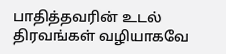பாதித்தவரின் உடல் திரவங்கள் வழியாகவே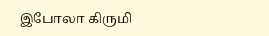இபோலா கிருமி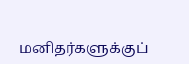மனிதர்களுக்குப்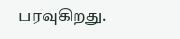பரவுகிறது.